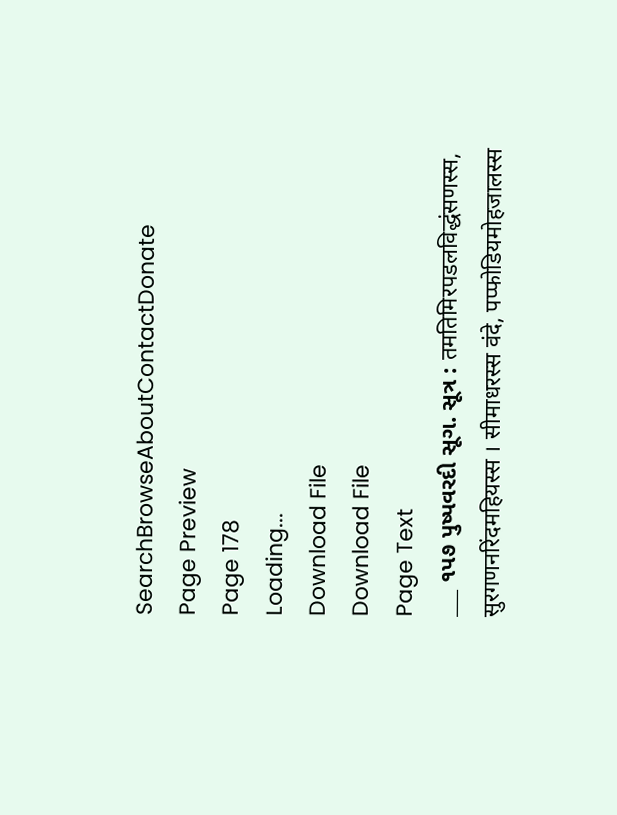SearchBrowseAboutContactDonate
Page Preview
Page 178
Loading...
Download File
Download File
Page Text
___ ૧પ૭ પુષ્પવરદી સૂગ. સૂત્ર : तमतिमिरपडलविद्धंसणस्स, सुरगणनरिंदमहियस्स । सीमाधरस्स वंदे, पप्फोडियमोहजालस्स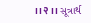।।२।। સૂત્રાર્થ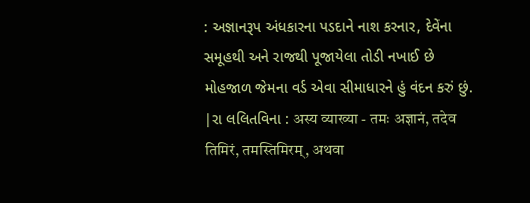: અજ્ઞાનરૂપ અંધકારના પડદાને નાશ કરનાર, દેવેંના સમૂહથી અને રાજથી પૂજાયેલા તોડી નખાઈ છે મોહજાળ જેમના વર્ડ એવા સીમાધારને હું વંદન કરું છું. |રા લલિતવિના : अस्य व्याख्या - तमः अज्ञानं, तदेव तिमिरं, तमस्तिमिरम्, अथवा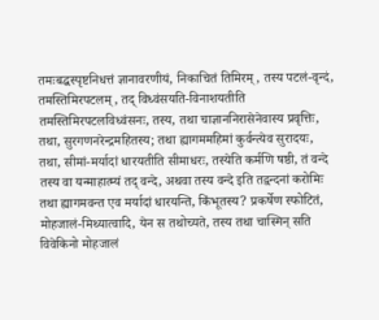तमःबद्धस्पृष्टनिधत्तं ज्ञानावरणीयं, निकाचितं तिमिरम्, तस्य पटलं-वृन्दं, तमस्तिमिरपटलम्, तद् विध्वंसयति-विनाशयतीति तमस्तिमिरपटलविध्वंसनः, तस्य, तथा चाज्ञाननिरासेनेवास्य प्रवृत्तिः, तथा, सुरगणनरेन्द्रमहितस्य; तथा ह्यागममहिमां कुर्वन्त्येव सुरादयः, तथा, सीमां-मर्यादां धारयतीति सीमाधरः, तस्येति कर्मणि षष्ठी, तं वन्दे तस्य वा यन्माहात्म्यं तद् वन्दे, अथवा तस्य वन्दे इति तद्वन्दनां करोमिः तथा ह्यागमवन्त एव मर्यादां धारयन्ति, किंभूतस्य? प्रकर्षेण स्फोटितं, मोहजालं-मिथ्यात्वादि, येन स तथोच्यते, तस्य तथा चास्मिन् सति विवेकिनो मोहजालं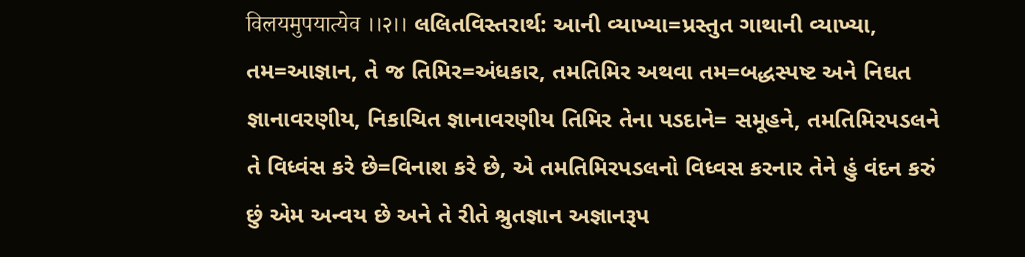विलयमुपयात्येव ।।२।। લલિતવિસ્તરાર્થ: આની વ્યાખ્યા=પ્રસ્તુત ગાથાની વ્યાખ્યા, તમ=આજ્ઞાન, તે જ તિમિર=અંધકાર, તમતિમિર અથવા તમ=બદ્ધસ્પષ્ટ અને નિઘત જ્ઞાનાવરણીય, નિકાચિત જ્ઞાનાવરણીય તિમિર તેના પડદાને= સમૂહને, તમતિમિરપડલને તે વિધ્વંસ કરે છે=વિનાશ કરે છે, એ તમતિમિરપડલનો વિધ્વસ કરનાર તેને હું વંદન કરું છું એમ અન્વય છે અને તે રીતે શ્રુતજ્ઞાન અજ્ઞાનરૂપ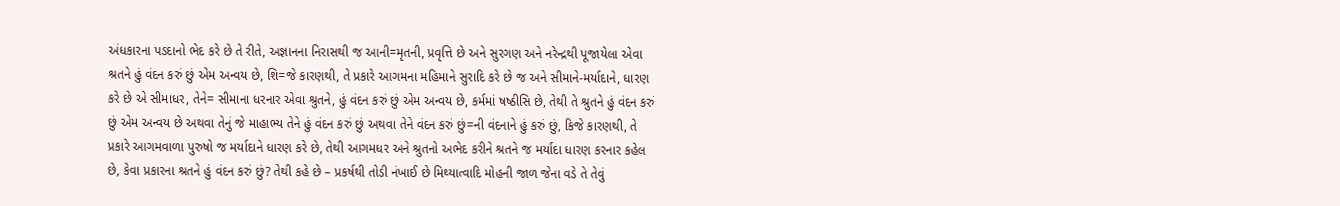અંધકારના પડદાનો ભેદ કરે છે તે રીતે, અજ્ઞાનના નિરાસથી જ આની=મૃતની, પ્રવૃત્તિ છે અને સુરગણ અને નરેન્દ્રથી પૂજાયેલા એવા શ્રતને હું વંદન કરું છું એમ અન્વય છે, શિ=જે કારણથી, તે પ્રકારે આગમના મહિમાને સુરાદિ કરે છે જ અને સીમાને-મર્યાદાને, ધારણ કરે છે એ સીમાધર, તેને= સીમાના ધરનાર એવા શ્રુતને, હું વંદન કરું છું એમ અન્વય છે, કર્મમાં ષષ્ઠીસિ છે, તેથી તે શ્રુતને હું વંદન કરું છું એમ અન્વય છે અથવા તેનું જે માહાભ્ય તેને હું વંદન કરું છું અથવા તેને વંદન કરું છું=ની વંદનાને હું કરું છું, કિજે કારણથી, તે પ્રકારે આગમવાળા પુરુષો જ મર્યાદાને ધારણ કરે છે, તેથી આગમધર અને શ્રુતનો અભેદ કરીને શ્રતને જ મર્યાદા ધારણ કરનાર કહેલ છે, કેવા પ્રકારના શ્રતને હું વંદન કરું છું? તેથી કહે છે – પ્રકર્ષથી તોડી નંખાઈ છે મિથ્યાત્વાદિ મોહની જાળ જેના વડે તે તેવું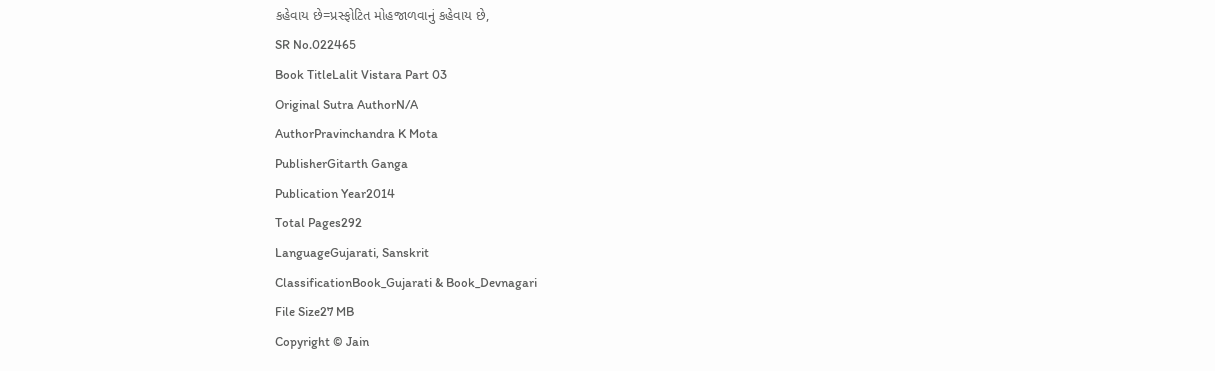કહેવાય છે=પ્રસ્ફોટિત મોહજાળવાનું કહેવાય છે,
SR No.022465
Book TitleLalit Vistara Part 03
Original Sutra AuthorN/A
AuthorPravinchandra K Mota
PublisherGitarth Ganga
Publication Year2014
Total Pages292
LanguageGujarati, Sanskrit
ClassificationBook_Gujarati & Book_Devnagari
File Size27 MB
Copyright © Jain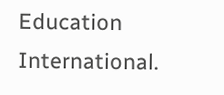Education International.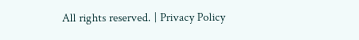All rights reserved. | Privacy Policy